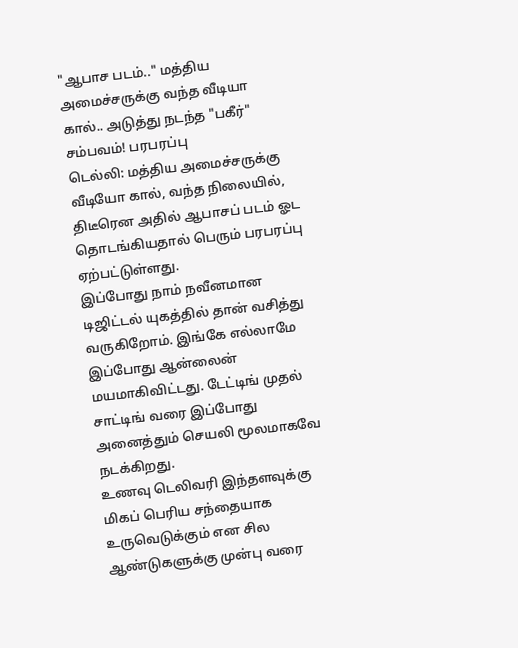"ஆபாச படம்.." மத்திய அமைச்சருக்கு வந்த வீடியா கால்.. அடுத்து நடந்த "பகீர்" சம்பவம்! பரபரப்பு
டெல்லி: மத்திய அமைச்சருக்கு வீடியோ கால், வந்த நிலையில், திடீரென அதில் ஆபாசப் படம் ஓட தொடங்கியதால் பெரும் பரபரப்பு ஏற்பட்டுள்ளது.
இப்போது நாம் நவீனமான டிஜிட்டல் யுகத்தில் தான் வசித்து வருகிறோம். இங்கே எல்லாமே இப்போது ஆன்லைன் மயமாகிவிட்டது. டேட்டிங் முதல் சாட்டிங் வரை இப்போது அனைத்தும் செயலி மூலமாகவே நடக்கிறது.
உணவு டெலிவரி இந்தளவுக்கு மிகப் பெரிய சந்தையாக உருவெடுக்கும் என சில ஆண்டுகளுக்கு முன்பு வரை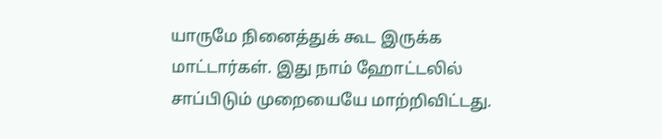யாருமே நினைத்துக் கூட இருக்க மாட்டார்கள். இது நாம் ஹோட்டலில் சாப்பிடும் முறையையே மாற்றிவிட்டது.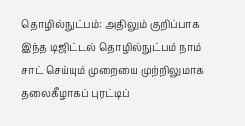தொழில்நுட்பம்: அதிலும் குறிப்பாக இந்த டிஜிட்டல் தொழில்நுட்பம் நாம் சாட் செய்யும் முறையை முற்றிலுமாக தலைகீழாகப் புரட்டிப்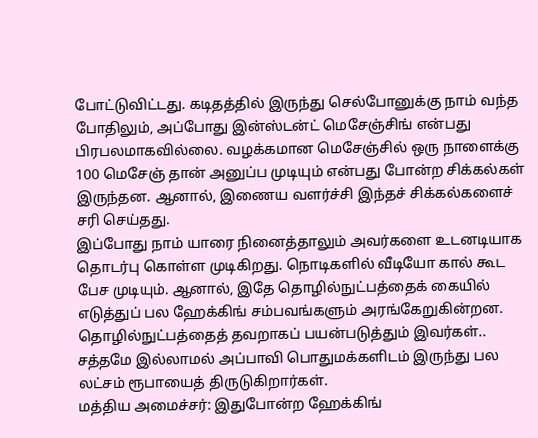போட்டுவிட்டது. கடிதத்தில் இருந்து செல்போனுக்கு நாம் வந்த போதிலும், அப்போது இன்ஸ்டன்ட் மெசேஞ்சிங் என்பது பிரபலமாகவில்லை. வழக்கமான மெசேஞ்சில் ஒரு நாளைக்கு 100 மெசேஞ் தான் அனுப்ப முடியும் என்பது போன்ற சிக்கல்கள் இருந்தன. ஆனால், இணைய வளர்ச்சி இந்தச் சிக்கல்களைச் சரி செய்தது.
இப்போது நாம் யாரை நினைத்தாலும் அவர்களை உடனடியாக தொடர்பு கொள்ள முடிகிறது. நொடிகளில் வீடியோ கால் கூட பேச முடியும். ஆனால், இதே தொழில்நுட்பத்தைக் கையில் எடுத்துப் பல ஹேக்கிங் சம்பவங்களும் அரங்கேறுகின்றன. தொழில்நுட்பத்தைத் தவறாகப் பயன்படுத்தும் இவர்கள்.. சத்தமே இல்லாமல் அப்பாவி பொதுமக்களிடம் இருந்து பல லட்சம் ரூபாயைத் திருடுகிறார்கள்.
மத்திய அமைச்சர்: இதுபோன்ற ஹேக்கிங்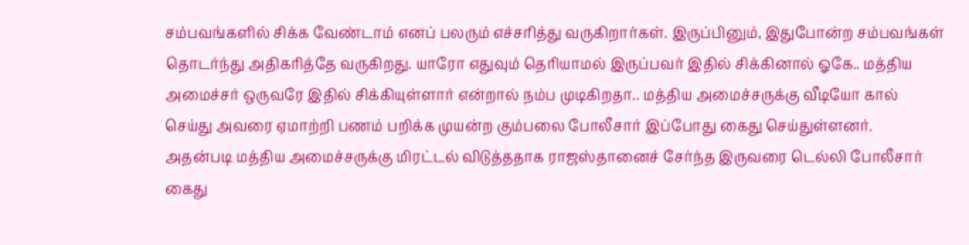சம்பவங்களில் சிக்க வேண்டாம் எனப் பலரும் எச்சரித்து வருகிறார்கள். இருப்பினும், இதுபோன்ற சம்பவங்கள் தொடர்ந்து அதிகரித்தே வருகிறது. யாரோ எதுவும் தெரியாமல் இருப்பவர் இதில் சிக்கினால் ஓகே.. மத்திய அமைச்சர் ஒருவரே இதில் சிக்கியுள்ளார் என்றால் நம்ப முடிகிறதா.. மத்திய அமைச்சருக்கு வீடியோ கால் செய்து அவரை ஏமாற்றி பணம் பறிக்க முயன்ற கும்பலை போலீசார் இப்போது கைது செய்துள்ளனர்.
அதன்படி மத்திய அமைச்சருக்கு மிரட்டல் விடுத்ததாக ராஜஸ்தானைச் சேர்ந்த இருவரை டெல்லி போலீசார் கைது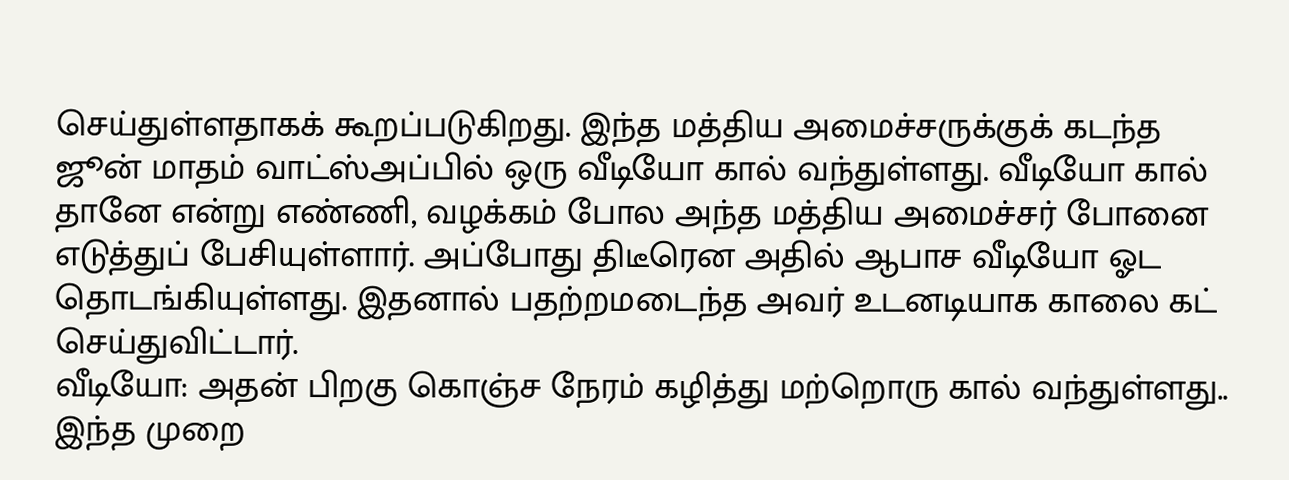செய்துள்ளதாகக் கூறப்படுகிறது. இந்த மத்திய அமைச்சருக்குக் கடந்த ஜூன் மாதம் வாட்ஸ்அப்பில் ஒரு வீடியோ கால் வந்துள்ளது. வீடியோ கால் தானே என்று எண்ணி, வழக்கம் போல அந்த மத்திய அமைச்சர் போனை எடுத்துப் பேசியுள்ளார். அப்போது திடீரென அதில் ஆபாச வீடியோ ஓட தொடங்கியுள்ளது. இதனால் பதற்றமடைந்த அவர் உடனடியாக காலை கட் செய்துவிட்டார்.
வீடியோ: அதன் பிறகு கொஞ்ச நேரம் கழித்து மற்றொரு கால் வந்துள்ளது.. இந்த முறை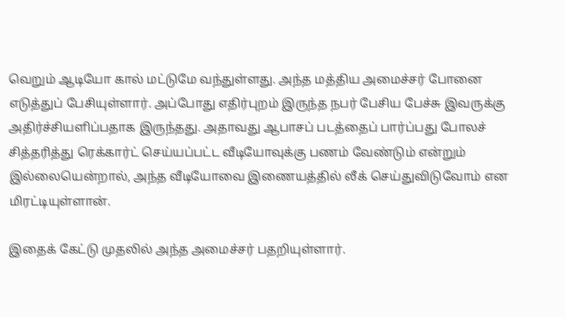வெறும் ஆடியோ கால் மட்டுமே வந்துள்ளது. அந்த மத்திய அமைச்சர் போனை எடுத்துப் பேசியுள்ளார். அப்போது எதிர்புறம் இருந்த நபர் பேசிய பேச்சு இவருக்கு அதிர்ச்சியளிப்பதாக இருந்தது. அதாவது ஆபாசப் படத்தைப் பார்ப்பது போலச் சித்தரித்து ரெக்கார்ட் செய்யப்பட்ட வீடியோவுக்கு பணம் வேண்டும் என்றும் இல்லையென்றால், அந்த வீடியோவை இணையத்தில் லீக் செய்துவிடுவோம் என மிரட்டியுள்ளான்.

இதைக் கேட்டு முதலில் அந்த அமைச்சர் பதறியுள்ளார்.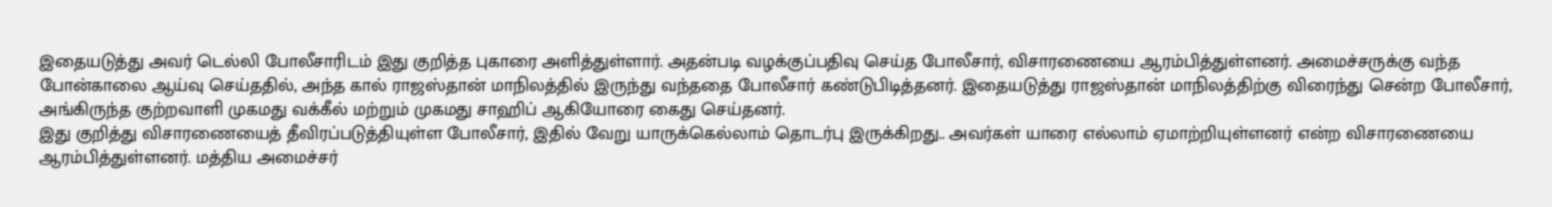இதையடுத்து அவர் டெல்லி போலீசாரிடம் இது குறித்த புகாரை அளித்துள்ளார். அதன்படி வழக்குப்பதிவு செய்த போலீசார், விசாரணையை ஆரம்பித்துள்ளனர். அமைச்சருக்கு வந்த போன்காலை ஆய்வு செய்ததில், அந்த கால் ராஜஸ்தான் மாநிலத்தில் இருந்து வந்ததை போலீசார் கண்டுபிடித்தனர். இதையடுத்து ராஜஸ்தான் மாநிலத்திற்கு விரைந்து சென்ற போலீசார், அங்கிருந்த குற்றவாளி முகமது வக்கீல் மற்றும் முகமது சாஹிப் ஆகியோரை கைது செய்தனர்.
இது குறித்து விசாரணையைத் தீவிரப்படுத்தியுள்ள போலீசார், இதில் வேறு யாருக்கெல்லாம் தொடர்பு இருக்கிறது.. அவர்கள் யாரை எல்லாம் ஏமாற்றியுள்ளனர் என்ற விசாரணையை ஆரம்பித்துள்ளனர். மத்திய அமைச்சர்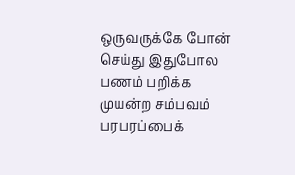ஒருவருக்கே போன் செய்து இதுபோல பணம் பறிக்க முயன்ற சம்பவம் பரபரப்பைக்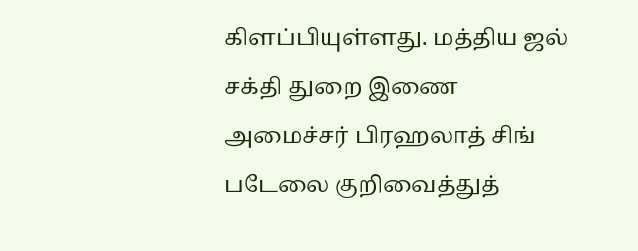கிளப்பியுள்ளது. மத்திய ஜல் சக்தி துறை இணை அமைச்சர் பிரஹலாத் சிங் படேலை குறிவைத்துத்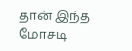தான் இந்த மோசடி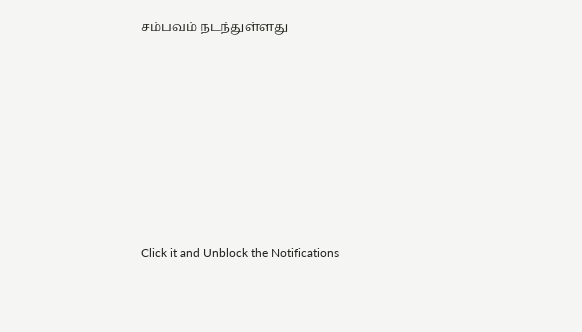சம்பவம் நடந்துள்ளது












Click it and Unblock the Notifications